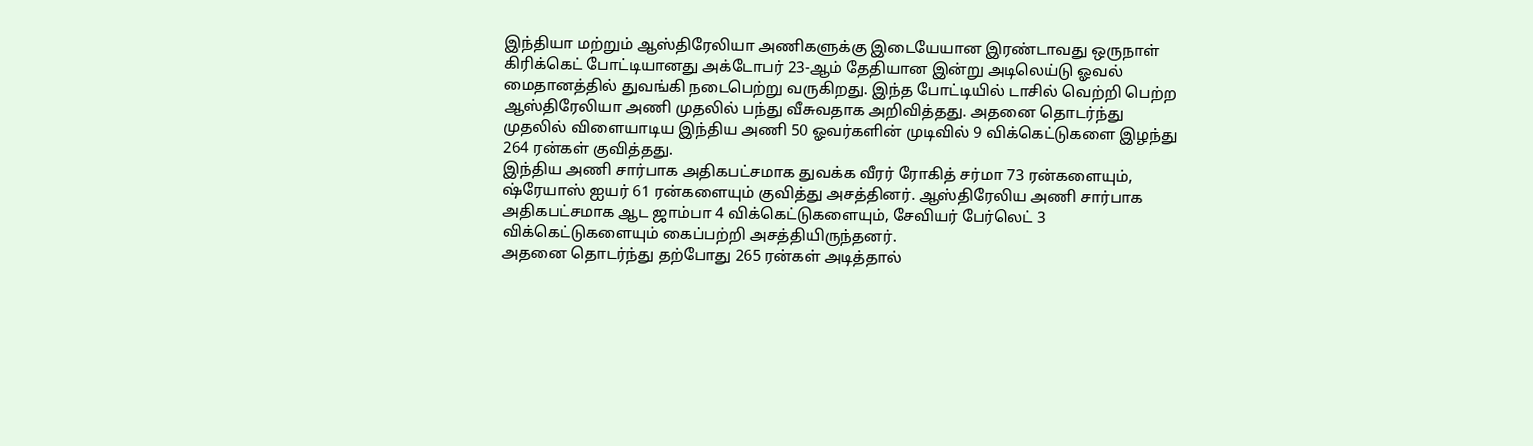இந்தியா மற்றும் ஆஸ்திரேலியா அணிகளுக்கு இடையேயான இரண்டாவது ஒருநாள் கிரிக்கெட் போட்டியானது அக்டோபர் 23-ஆம் தேதியான இன்று அடிலெய்டு ஓவல் மைதானத்தில் துவங்கி நடைபெற்று வருகிறது. இந்த போட்டியில் டாசில் வெற்றி பெற்ற ஆஸ்திரேலியா அணி முதலில் பந்து வீசுவதாக அறிவித்தது. அதனை தொடர்ந்து முதலில் விளையாடிய இந்திய அணி 50 ஓவர்களின் முடிவில் 9 விக்கெட்டுகளை இழந்து 264 ரன்கள் குவித்தது.
இந்திய அணி சார்பாக அதிகபட்சமாக துவக்க வீரர் ரோகித் சர்மா 73 ரன்களையும், ஷ்ரேயாஸ் ஐயர் 61 ரன்களையும் குவித்து அசத்தினர். ஆஸ்திரேலிய அணி சார்பாக அதிகபட்சமாக ஆட ஜாம்பா 4 விக்கெட்டுகளையும், சேவியர் பேர்லெட் 3 விக்கெட்டுகளையும் கைப்பற்றி அசத்தியிருந்தனர்.
அதனை தொடர்ந்து தற்போது 265 ரன்கள் அடித்தால்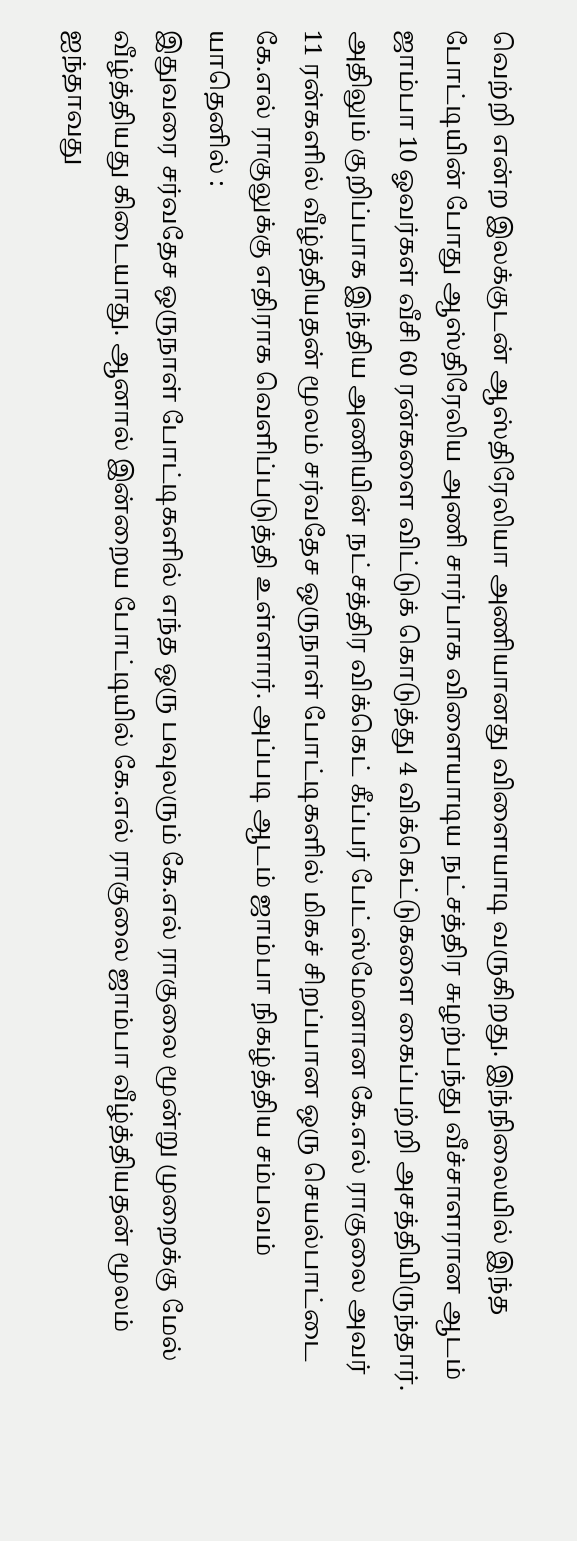வெற்றி என்ற இலக்குடன் ஆஸ்திரேலியா அணியானது விளையாடி வருகிறது. இந்நிலையில் இந்த போட்டியின் போது ஆஸ்திரேலிய அணி சார்பாக விளையாடிய நட்சத்திர சுழற்பந்து வீச்சாளரான ஆடம் ஜாம்பா 10 ஓவர்கள் வீசி 60 ரன்களை விட்டுக் கொடுத்து 4 விக்கெட்டுகளை கைப்பற்றி அசத்தியிருந்தார்.
அதிலும் குறிப்பாக இந்திய அணியின் நட்சத்திர விக்கெட் கீப்பர் பேட்ஸ்மேனான கே.எல் ராகுலை அவர் 11 ரன்களில் வீழ்த்தியதன் மூலம் சர்வதேச ஒருநாள் போட்டிகளில் மிகச் சிறப்பான ஒரு செயல்பாட்டை கே.எல் ராகுலுக்கு எதிராக வெளிப்படுத்தி உள்ளார். அப்படி ஆடம் ஜாம்பா நிகழ்த்திய சம்பவம் யாதெனில் :
இதுவரை சர்வதேச ஒருநாள் போட்டிகளில் எந்த ஒரு பவுலரும் கே.எல் ராகுலை மூன்று முறைக்கு மேல் வீழ்த்தியது கிடையாது. ஆனால் இன்றைய போட்டியில் கே.எல் ராகுலை ஜாம்பா வீழ்த்தியதன் மூலம் ஐந்தாவது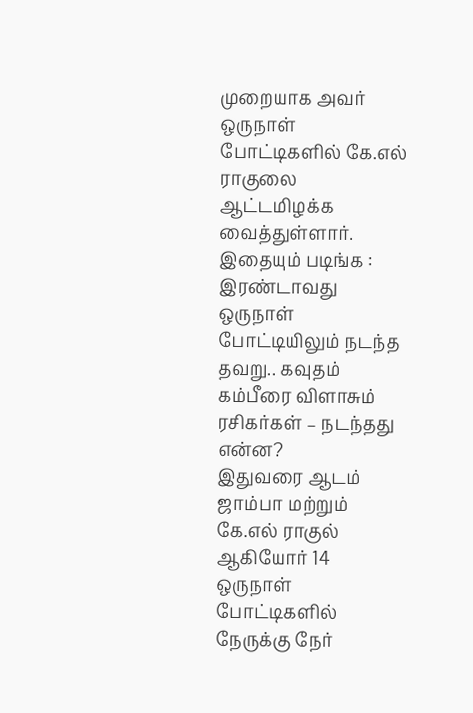முறையாக அவர் ஒருநாள் போட்டிகளில் கே.எல் ராகுலை ஆட்டமிழக்க வைத்துள்ளார்.
இதையும் படிங்க : இரண்டாவது ஒருநாள் போட்டியிலும் நடந்த தவறு.. கவுதம் கம்பீரை விளாசும் ரசிகர்கள் – நடந்தது என்ன?
இதுவரை ஆடம் ஜாம்பா மற்றும் கே.எல் ராகுல் ஆகியோர் 14 ஒருநாள் போட்டிகளில் நேருக்கு நேர்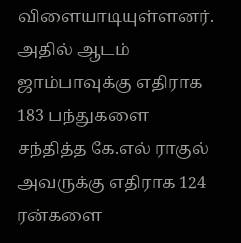விளையாடியுள்ளனர். அதில் ஆடம் ஜாம்பாவுக்கு எதிராக 183 பந்துகளை சந்தித்த கே.எல் ராகுல் அவருக்கு எதிராக 124 ரன்களை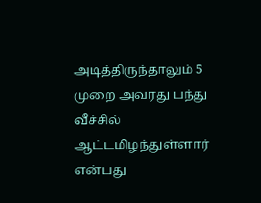அடித்திருந்தாலும் 5 முறை அவரது பந்து வீச்சில் ஆட்டமிழந்துள்ளார் என்பது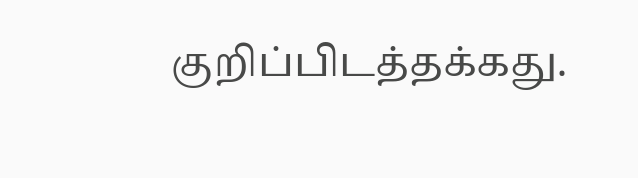குறிப்பிடத்தக்கது.